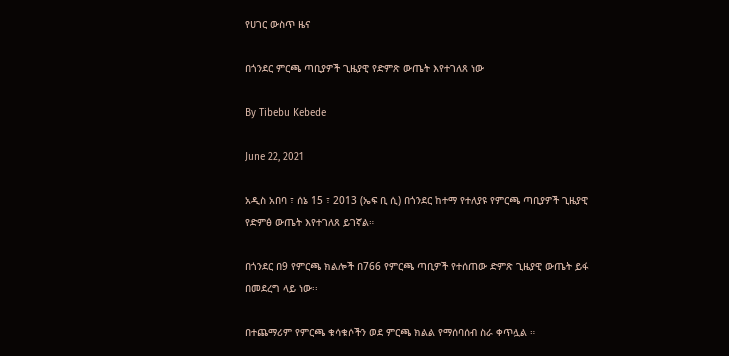የሀገር ውስጥ ዜና

በጎንደር ምርጫ ጣቢያዎች ጊዜያዊ የድምጽ ውጤት እየተገለጸ ነው

By Tibebu Kebede

June 22, 2021

አዲስ አበባ ፣ ሰኔ 15 ፣ 2013 (ኤፍ ቢ ሲ) በጎንደር ከተማ የተለያዩ የምርጫ ጣቢያዎች ጊዜያዊ የድምፅ ውጤት እየተገለጸ ይገኛል።

በጎንደር በ9 የምርጫ ክልሎች በ766 የምርጫ ጣቢዎች የተሰጠው ድምጽ ጊዜያዊ ውጤት ይፋ በመደረግ ላይ ነው፡፡

በተጨማሪም የምርጫ ቁሳቁሶችን ወደ ምርጫ ክልል የማሰባሰብ ስራ ቀጥሏል ።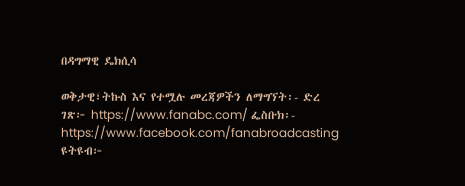በዳግማዊ ዴክሲሳ

ወቅታዊ፣ትኩስ እና የተሟሉ መረጃዎችን ለማግኘት፡- ድረ ገጽ፦ https://www.fanabc.com/ ፌስቡክ፡- https://www.facebook.com/fanabroadcasting ዩትዩብ፦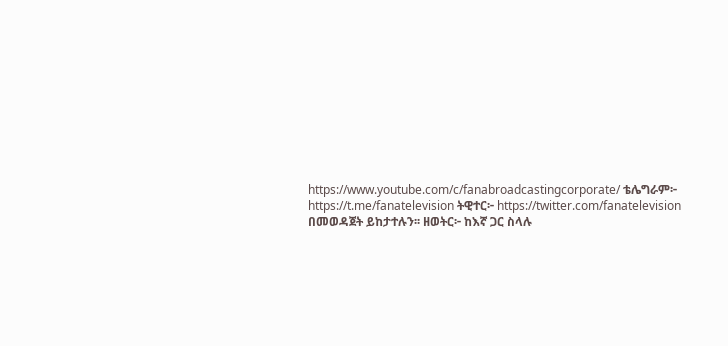https://www.youtube.com/c/fanabroadcastingcorporate/ ቴሌግራም፦ https://t.me/fanatelevision ትዊተር፦ https://twitter.com/fanatelevision በመወዳጀት ይከታተሉን፡፡ ዘወትር፦ ከእኛ ጋር ስላሉ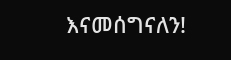እናመሰግናለን!